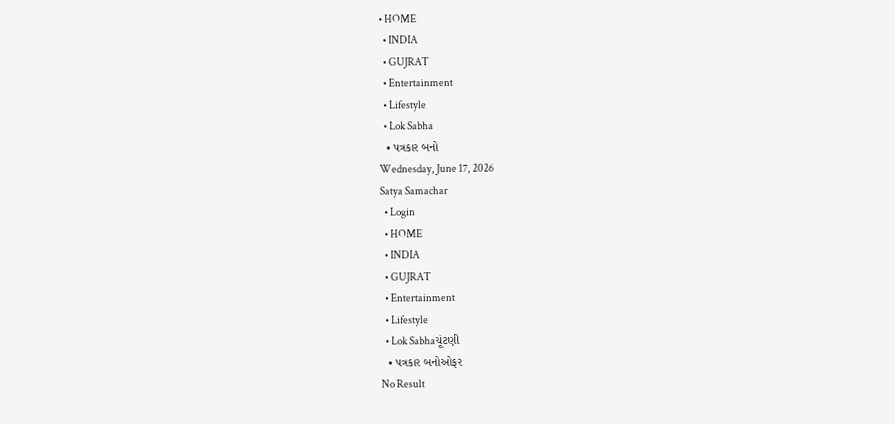• HOME
  • INDIA
  • GUJRAT
  • Entertainment
  • Lifestyle
  • Lok Sabha
  • પત્રકાર બનો
Wednesday, June 17, 2026
Satya Samachar
  • Login
  • HOME
  • INDIA
  • GUJRAT
  • Entertainment
  • Lifestyle
  • Lok Sabhaચૂંટણી
  • પત્રકાર બનોઓફર
No Result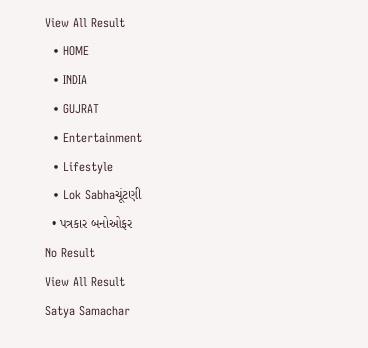View All Result
  • HOME
  • INDIA
  • GUJRAT
  • Entertainment
  • Lifestyle
  • Lok Sabhaચૂંટણી
  • પત્રકાર બનોઓફર
No Result
View All Result
Satya Samachar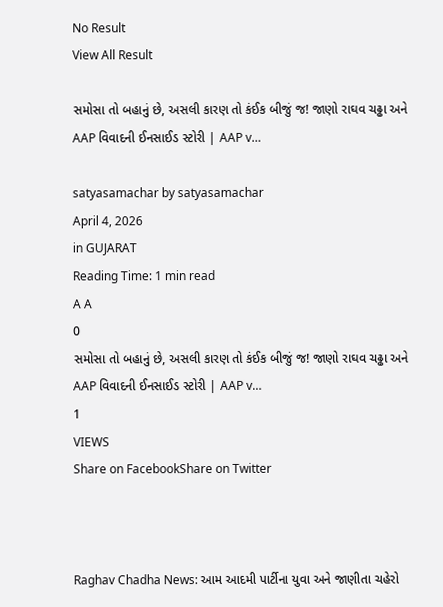No Result
View All Result

સમોસા તો બહાનું છે, અસલી કારણ તો કંઈક બીજું જ! જાણો રાઘવ ચઢ્ઢા અને AAP વિવાદની ઈનસાઈડ સ્ટોરી | AAP v…

satyasamachar by satyasamachar
April 4, 2026
in GUJARAT
Reading Time: 1 min read
A A
0
સમોસા તો બહાનું છે, અસલી કારણ તો કંઈક બીજું જ! જાણો રાઘવ ચઢ્ઢા અને AAP વિવાદની ઈનસાઈડ સ્ટોરી | AAP v…
1
VIEWS
Share on FacebookShare on Twitter



Raghav Chadha News: આમ આદમી પાર્ટીના યુવા અને જાણીતા ચહેરો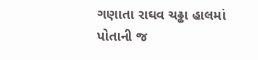ગણાતા રાઘવ ચઢ્ઢા હાલમાં પોતાની જ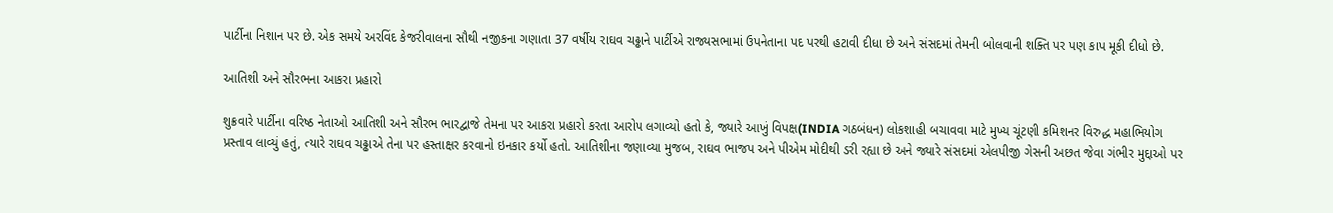પાર્ટીના નિશાન પર છે. એક સમયે અરવિંદ કેજરીવાલના સૌથી નજીકના ગણાતા 37 વર્ષીય રાઘવ ચઢ્ઢાને પાર્ટીએ રાજ્યસભામાં ઉપનેતાના પદ પરથી હટાવી દીધા છે અને સંસદમાં તેમની બોલવાની શક્તિ પર પણ કાપ મૂકી દીધો છે.

આતિશી અને સૌરભના આકરા પ્રહારો

શુક્રવારે પાર્ટીના વરિષ્ઠ નેતાઓ આતિશી અને સૌરભ ભારદ્વાજે તેમના પર આકરા પ્રહારો કરતા આરોપ લગાવ્યો હતો કે, જ્યારે આખું વિપક્ષ(INDIA ગઠબંધન) લોકશાહી બચાવવા માટે મુખ્ય ચૂંટણી કમિશનર વિરુદ્ધ મહાભિયોગ પ્રસ્તાવ લાવ્યું હતું, ત્યારે રાઘવ ચઢ્ઢાએ તેના પર હસ્તાક્ષર કરવાનો ઇનકાર કર્યો હતો. આતિશીના જણાવ્યા મુજબ, રાઘવ ભાજપ અને પીએમ મોદીથી ડરી રહ્યા છે અને જ્યારે સંસદમાં એલપીજી ગેસની અછત જેવા ગંભીર મુદ્દાઓ પર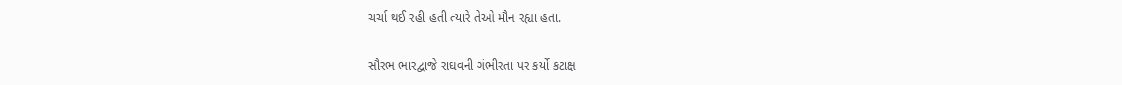ચર્ચા થઈ રહી હતી ત્યારે તેઓ મૌન રહ્યા હતા.

સૌરભ ભારદ્વાજે રાઘવની ગંભીરતા પર કર્યો કટાક્ષ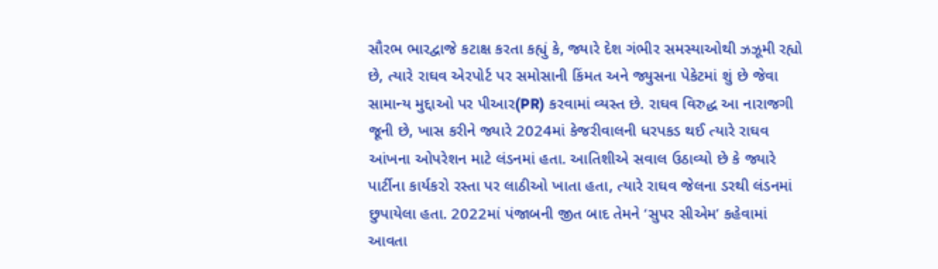સૌરભ ભારદ્વાજે કટાક્ષ કરતા કહ્યું કે, જ્યારે દેશ ગંભીર સમસ્યાઓથી ઝઝૂમી રહ્યો છે, ત્યારે રાઘવ એરપોર્ટ પર સમોસાની કિંમત અને જ્યુસના પેકેટમાં શું છે જેવા સામાન્ય મુદ્દાઓ પર પીઆર(PR) કરવામાં વ્યસ્ત છે. રાઘવ વિરુદ્ધ આ નારાજગી જૂની છે, ખાસ કરીને જ્યારે 2024માં કેજરીવાલની ધરપકડ થઈ ત્યારે રાઘવ આંખના ઓપરેશન માટે લંડનમાં હતા. આતિશીએ સવાલ ઉઠાવ્યો છે કે જ્યારે પાર્ટીના કાર્યકરો રસ્તા પર લાઠીઓ ખાતા હતા, ત્યારે રાઘવ જેલના ડરથી લંડનમાં છુપાયેલા હતા. 2022માં પંજાબની જીત બાદ તેમને ‘સુપર સીએમ’ કહેવામાં આવતા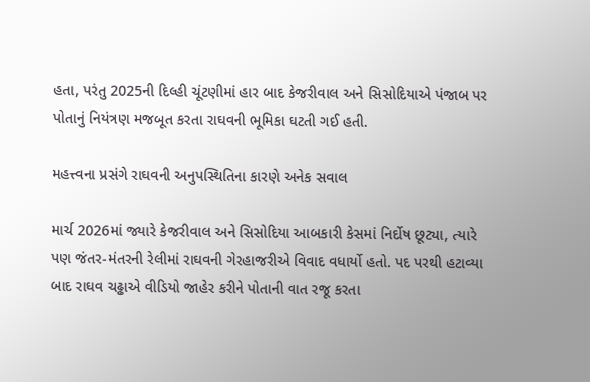હતા, પરંતુ 2025ની દિલ્હી ચૂંટણીમાં હાર બાદ કેજરીવાલ અને સિસોદિયાએ પંજાબ પર પોતાનું નિયંત્રણ મજબૂત કરતા રાઘવની ભૂમિકા ઘટતી ગઈ હતી.

મહત્ત્વના પ્રસંગે રાઘવની અનુપસ્થિતિના કારણે અનેક સવાલ

માર્ચ 2026માં જ્યારે કેજરીવાલ અને સિસોદિયા આબકારી કેસમાં નિર્દોષ છૂટ્યા, ત્યારે પણ જંતર-મંતરની રેલીમાં રાઘવની ગેરહાજરીએ વિવાદ વધાર્યો હતો. પદ પરથી હટાવ્યા બાદ રાઘવ ચઢ્ઢાએ વીડિયો જાહેર કરીને પોતાની વાત રજૂ કરતા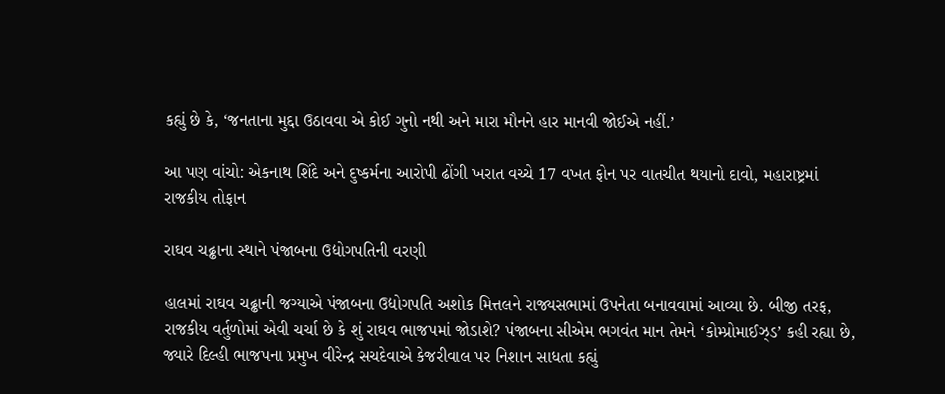કહ્યું છે કે, ‘જનતાના મુદ્દા ઉઠાવવા એ કોઈ ગુનો નથી અને મારા મૌનને હાર માનવી જોઈએ નહીં.’

આ પણ વાંચો: એકનાથ શિંદે અને દુષ્કર્મના આરોપી ઢોંગી ખરાત વચ્ચે 17 વખત ફોન પર વાતચીત થયાનો દાવો, મહારાષ્ટ્રમાં રાજકીય તોફાન

રાઘવ ચઢ્ઢાના સ્થાને પંજાબના ઉદ્યોગપતિની વરણી

હાલમાં રાઘવ ચઢ્ઢાની જગ્યાએ પંજાબના ઉદ્યોગપતિ અશોક મિત્તલને રાજ્યસભામાં ઉપનેતા બનાવવામાં આવ્યા છે. બીજી તરફ, રાજકીય વર્તુળોમાં એવી ચર્ચા છે કે શું રાઘવ ભાજપમાં જોડાશે? પંજાબના સીએમ ભગવંત માન તેમને ‘કોમ્પ્રોમાઈઝ્ડ’ કહી રહ્યા છે, જ્યારે દિલ્હી ભાજપના પ્રમુખ વીરેન્દ્ર સચદેવાએ કેજરીવાલ પર નિશાન સાધતા કહ્યું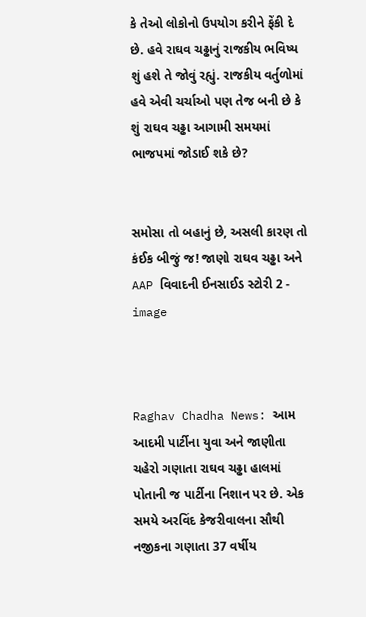કે તેઓ લોકોનો ઉપયોગ કરીને ફેંકી દે છે. હવે રાઘવ ચઢ્ઢાનું રાજકીય ભવિષ્ય શું હશે તે જોવું રહ્યું. રાજકીય વર્તુળોમાં હવે એવી ચર્ચાઓ પણ તેજ બની છે કે શું રાઘવ ચઢ્ઢા આગામી સમયમાં ભાજપમાં જોડાઈ શકે છે?


સમોસા તો બહાનું છે, અસલી કારણ તો કંઈક બીજું જ! જાણો રાઘવ ચઢ્ઢા અને AAP વિવાદની ઈનસાઈડ સ્ટોરી 2 - image



Raghav Chadha News: આમ આદમી પાર્ટીના યુવા અને જાણીતા ચહેરો ગણાતા રાઘવ ચઢ્ઢા હાલમાં પોતાની જ પાર્ટીના નિશાન પર છે. એક સમયે અરવિંદ કેજરીવાલના સૌથી નજીકના ગણાતા 37 વર્ષીય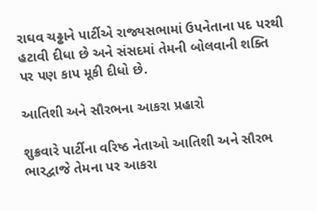રાઘવ ચઢ્ઢાને પાર્ટીએ રાજ્યસભામાં ઉપનેતાના પદ પરથી હટાવી દીધા છે અને સંસદમાં તેમની બોલવાની શક્તિ પર પણ કાપ મૂકી દીધો છે.

આતિશી અને સૌરભના આકરા પ્રહારો

શુક્રવારે પાર્ટીના વરિષ્ઠ નેતાઓ આતિશી અને સૌરભ ભારદ્વાજે તેમના પર આકરા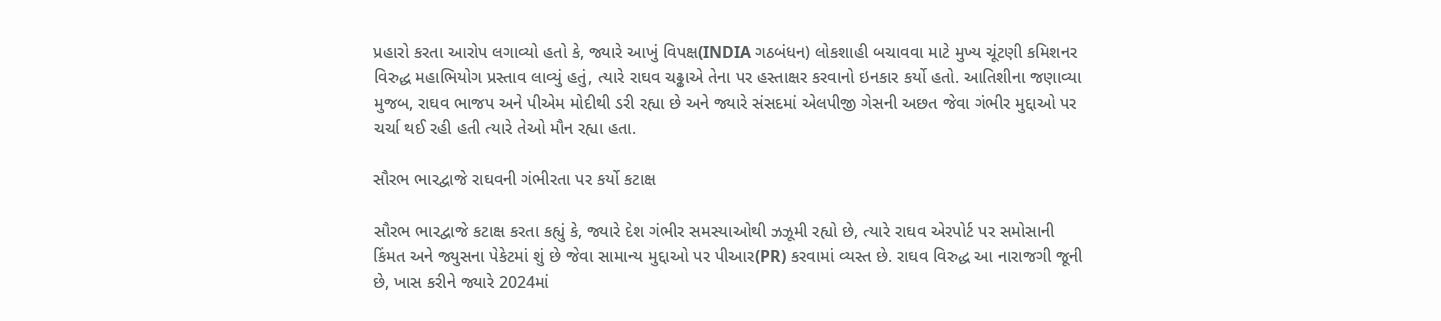પ્રહારો કરતા આરોપ લગાવ્યો હતો કે, જ્યારે આખું વિપક્ષ(INDIA ગઠબંધન) લોકશાહી બચાવવા માટે મુખ્ય ચૂંટણી કમિશનર વિરુદ્ધ મહાભિયોગ પ્રસ્તાવ લાવ્યું હતું, ત્યારે રાઘવ ચઢ્ઢાએ તેના પર હસ્તાક્ષર કરવાનો ઇનકાર કર્યો હતો. આતિશીના જણાવ્યા મુજબ, રાઘવ ભાજપ અને પીએમ મોદીથી ડરી રહ્યા છે અને જ્યારે સંસદમાં એલપીજી ગેસની અછત જેવા ગંભીર મુદ્દાઓ પર ચર્ચા થઈ રહી હતી ત્યારે તેઓ મૌન રહ્યા હતા.

સૌરભ ભારદ્વાજે રાઘવની ગંભીરતા પર કર્યો કટાક્ષ

સૌરભ ભારદ્વાજે કટાક્ષ કરતા કહ્યું કે, જ્યારે દેશ ગંભીર સમસ્યાઓથી ઝઝૂમી રહ્યો છે, ત્યારે રાઘવ એરપોર્ટ પર સમોસાની કિંમત અને જ્યુસના પેકેટમાં શું છે જેવા સામાન્ય મુદ્દાઓ પર પીઆર(PR) કરવામાં વ્યસ્ત છે. રાઘવ વિરુદ્ધ આ નારાજગી જૂની છે, ખાસ કરીને જ્યારે 2024માં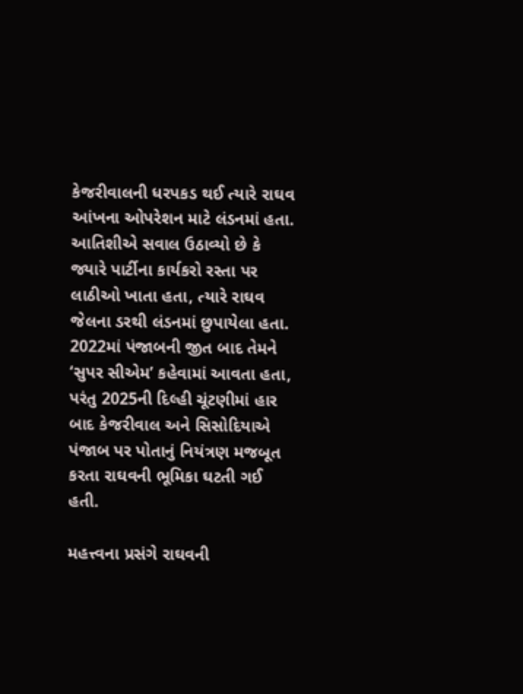કેજરીવાલની ધરપકડ થઈ ત્યારે રાઘવ આંખના ઓપરેશન માટે લંડનમાં હતા. આતિશીએ સવાલ ઉઠાવ્યો છે કે જ્યારે પાર્ટીના કાર્યકરો રસ્તા પર લાઠીઓ ખાતા હતા, ત્યારે રાઘવ જેલના ડરથી લંડનમાં છુપાયેલા હતા. 2022માં પંજાબની જીત બાદ તેમને ‘સુપર સીએમ’ કહેવામાં આવતા હતા, પરંતુ 2025ની દિલ્હી ચૂંટણીમાં હાર બાદ કેજરીવાલ અને સિસોદિયાએ પંજાબ પર પોતાનું નિયંત્રણ મજબૂત કરતા રાઘવની ભૂમિકા ઘટતી ગઈ હતી.

મહત્ત્વના પ્રસંગે રાઘવની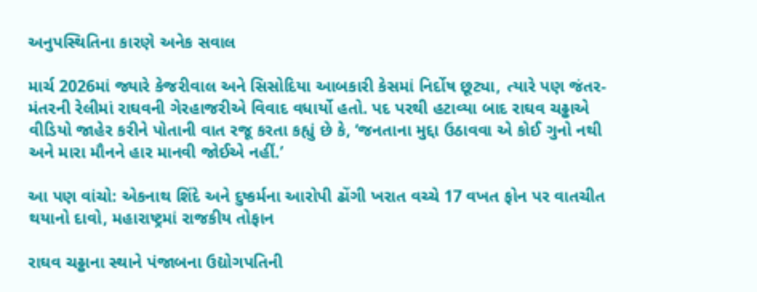અનુપસ્થિતિના કારણે અનેક સવાલ

માર્ચ 2026માં જ્યારે કેજરીવાલ અને સિસોદિયા આબકારી કેસમાં નિર્દોષ છૂટ્યા, ત્યારે પણ જંતર-મંતરની રેલીમાં રાઘવની ગેરહાજરીએ વિવાદ વધાર્યો હતો. પદ પરથી હટાવ્યા બાદ રાઘવ ચઢ્ઢાએ વીડિયો જાહેર કરીને પોતાની વાત રજૂ કરતા કહ્યું છે કે, ‘જનતાના મુદ્દા ઉઠાવવા એ કોઈ ગુનો નથી અને મારા મૌનને હાર માનવી જોઈએ નહીં.’

આ પણ વાંચો: એકનાથ શિંદે અને દુષ્કર્મના આરોપી ઢોંગી ખરાત વચ્ચે 17 વખત ફોન પર વાતચીત થયાનો દાવો, મહારાષ્ટ્રમાં રાજકીય તોફાન

રાઘવ ચઢ્ઢાના સ્થાને પંજાબના ઉદ્યોગપતિની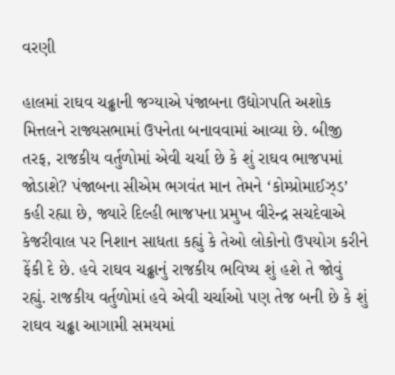વરણી

હાલમાં રાઘવ ચઢ્ઢાની જગ્યાએ પંજાબના ઉદ્યોગપતિ અશોક મિત્તલને રાજ્યસભામાં ઉપનેતા બનાવવામાં આવ્યા છે. બીજી તરફ, રાજકીય વર્તુળોમાં એવી ચર્ચા છે કે શું રાઘવ ભાજપમાં જોડાશે? પંજાબના સીએમ ભગવંત માન તેમને ‘કોમ્પ્રોમાઈઝ્ડ’ કહી રહ્યા છે, જ્યારે દિલ્હી ભાજપના પ્રમુખ વીરેન્દ્ર સચદેવાએ કેજરીવાલ પર નિશાન સાધતા કહ્યું કે તેઓ લોકોનો ઉપયોગ કરીને ફેંકી દે છે. હવે રાઘવ ચઢ્ઢાનું રાજકીય ભવિષ્ય શું હશે તે જોવું રહ્યું. રાજકીય વર્તુળોમાં હવે એવી ચર્ચાઓ પણ તેજ બની છે કે શું રાઘવ ચઢ્ઢા આગામી સમયમાં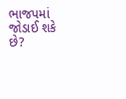ભાજપમાં જોડાઈ શકે છે?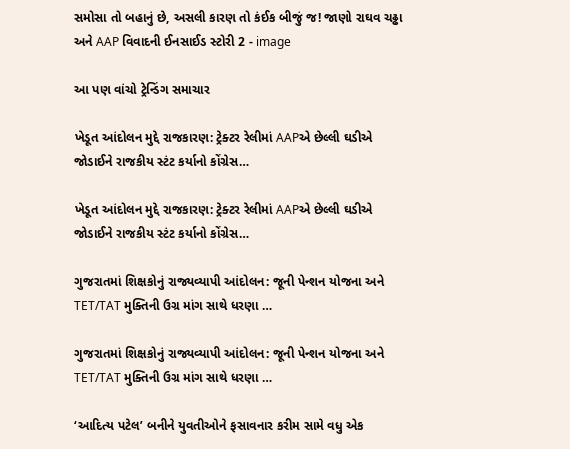સમોસા તો બહાનું છે, અસલી કારણ તો કંઈક બીજું જ! જાણો રાઘવ ચઢ્ઢા અને AAP વિવાદની ઈનસાઈડ સ્ટોરી 2 - image

આ પણ વાંચો ટ્રેન્ડિંગ સમાચાર

ખેડૂત આંદોલન મુદ્દે રાજકારણ: ટ્રેક્ટર રેલીમાં AAPએ છેલ્લી ઘડીએ જોડાઈને રાજકીય સ્ટંટ કર્યાનો કોંગ્રેસ…

ખેડૂત આંદોલન મુદ્દે રાજકારણ: ટ્રેક્ટર રેલીમાં AAPએ છેલ્લી ઘડીએ જોડાઈને રાજકીય સ્ટંટ કર્યાનો કોંગ્રેસ…

ગુજરાતમાં શિક્ષકોનું રાજ્યવ્યાપી આંદોલન: જૂની પેન્શન યોજના અને TET/TAT મુક્તિની ઉગ્ર માંગ સાથે ધરણા …

ગુજરાતમાં શિક્ષકોનું રાજ્યવ્યાપી આંદોલન: જૂની પેન્શન યોજના અને TET/TAT મુક્તિની ઉગ્ર માંગ સાથે ધરણા …

‘આદિત્ય પટેલ’ બનીને યુવતીઓને ફસાવનાર કરીમ સામે વધુ એક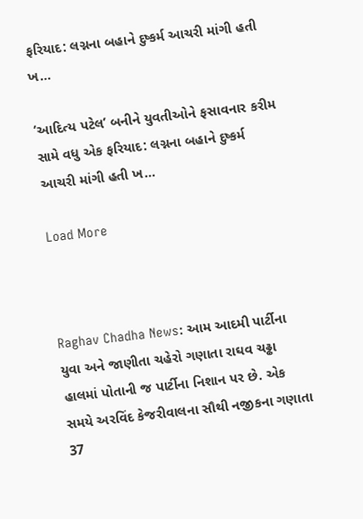ફરિયાદ: લગ્નના બહાને દુષ્કર્મ આચરી માંગી હતી ખ…

‘આદિત્ય પટેલ’ બનીને યુવતીઓને ફસાવનાર કરીમ સામે વધુ એક ફરિયાદ: લગ્નના બહાને દુષ્કર્મ આચરી માંગી હતી ખ…

Load More



Raghav Chadha News: આમ આદમી પાર્ટીના યુવા અને જાણીતા ચહેરો ગણાતા રાઘવ ચઢ્ઢા હાલમાં પોતાની જ પાર્ટીના નિશાન પર છે. એક સમયે અરવિંદ કેજરીવાલના સૌથી નજીકના ગણાતા 37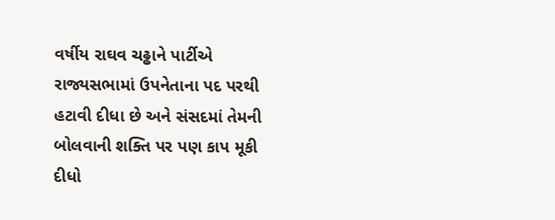વર્ષીય રાઘવ ચઢ્ઢાને પાર્ટીએ રાજ્યસભામાં ઉપનેતાના પદ પરથી હટાવી દીધા છે અને સંસદમાં તેમની બોલવાની શક્તિ પર પણ કાપ મૂકી દીધો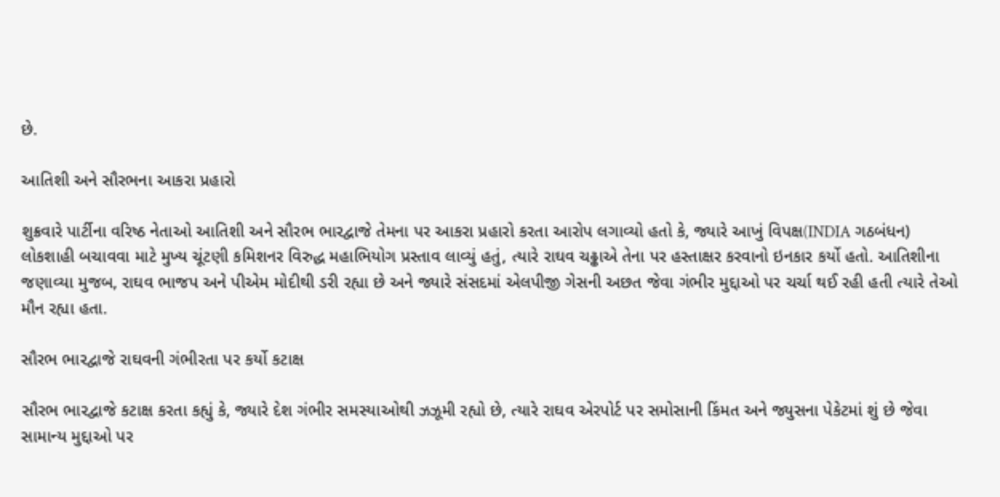છે.

આતિશી અને સૌરભના આકરા પ્રહારો

શુક્રવારે પાર્ટીના વરિષ્ઠ નેતાઓ આતિશી અને સૌરભ ભારદ્વાજે તેમના પર આકરા પ્રહારો કરતા આરોપ લગાવ્યો હતો કે, જ્યારે આખું વિપક્ષ(INDIA ગઠબંધન) લોકશાહી બચાવવા માટે મુખ્ય ચૂંટણી કમિશનર વિરુદ્ધ મહાભિયોગ પ્રસ્તાવ લાવ્યું હતું, ત્યારે રાઘવ ચઢ્ઢાએ તેના પર હસ્તાક્ષર કરવાનો ઇનકાર કર્યો હતો. આતિશીના જણાવ્યા મુજબ, રાઘવ ભાજપ અને પીએમ મોદીથી ડરી રહ્યા છે અને જ્યારે સંસદમાં એલપીજી ગેસની અછત જેવા ગંભીર મુદ્દાઓ પર ચર્ચા થઈ રહી હતી ત્યારે તેઓ મૌન રહ્યા હતા.

સૌરભ ભારદ્વાજે રાઘવની ગંભીરતા પર કર્યો કટાક્ષ

સૌરભ ભારદ્વાજે કટાક્ષ કરતા કહ્યું કે, જ્યારે દેશ ગંભીર સમસ્યાઓથી ઝઝૂમી રહ્યો છે, ત્યારે રાઘવ એરપોર્ટ પર સમોસાની કિંમત અને જ્યુસના પેકેટમાં શું છે જેવા સામાન્ય મુદ્દાઓ પર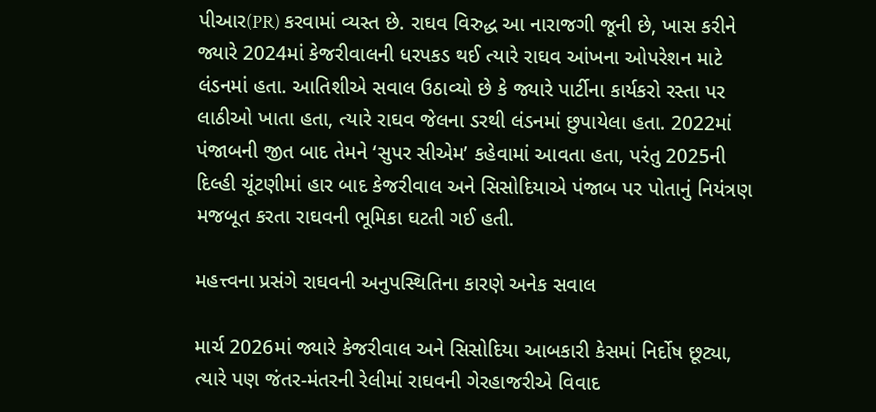પીઆર(PR) કરવામાં વ્યસ્ત છે. રાઘવ વિરુદ્ધ આ નારાજગી જૂની છે, ખાસ કરીને જ્યારે 2024માં કેજરીવાલની ધરપકડ થઈ ત્યારે રાઘવ આંખના ઓપરેશન માટે લંડનમાં હતા. આતિશીએ સવાલ ઉઠાવ્યો છે કે જ્યારે પાર્ટીના કાર્યકરો રસ્તા પર લાઠીઓ ખાતા હતા, ત્યારે રાઘવ જેલના ડરથી લંડનમાં છુપાયેલા હતા. 2022માં પંજાબની જીત બાદ તેમને ‘સુપર સીએમ’ કહેવામાં આવતા હતા, પરંતુ 2025ની દિલ્હી ચૂંટણીમાં હાર બાદ કેજરીવાલ અને સિસોદિયાએ પંજાબ પર પોતાનું નિયંત્રણ મજબૂત કરતા રાઘવની ભૂમિકા ઘટતી ગઈ હતી.

મહત્ત્વના પ્રસંગે રાઘવની અનુપસ્થિતિના કારણે અનેક સવાલ

માર્ચ 2026માં જ્યારે કેજરીવાલ અને સિસોદિયા આબકારી કેસમાં નિર્દોષ છૂટ્યા, ત્યારે પણ જંતર-મંતરની રેલીમાં રાઘવની ગેરહાજરીએ વિવાદ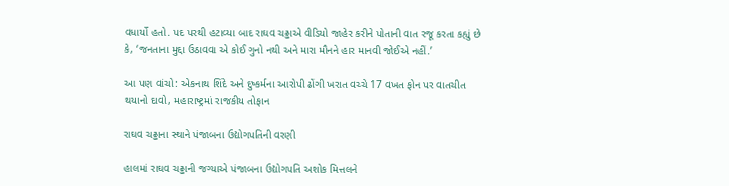વધાર્યો હતો. પદ પરથી હટાવ્યા બાદ રાઘવ ચઢ્ઢાએ વીડિયો જાહેર કરીને પોતાની વાત રજૂ કરતા કહ્યું છે કે, ‘જનતાના મુદ્દા ઉઠાવવા એ કોઈ ગુનો નથી અને મારા મૌનને હાર માનવી જોઈએ નહીં.’

આ પણ વાંચો: એકનાથ શિંદે અને દુષ્કર્મના આરોપી ઢોંગી ખરાત વચ્ચે 17 વખત ફોન પર વાતચીત થયાનો દાવો, મહારાષ્ટ્રમાં રાજકીય તોફાન

રાઘવ ચઢ્ઢાના સ્થાને પંજાબના ઉદ્યોગપતિની વરણી

હાલમાં રાઘવ ચઢ્ઢાની જગ્યાએ પંજાબના ઉદ્યોગપતિ અશોક મિત્તલને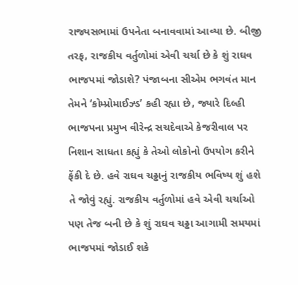રાજ્યસભામાં ઉપનેતા બનાવવામાં આવ્યા છે. બીજી તરફ, રાજકીય વર્તુળોમાં એવી ચર્ચા છે કે શું રાઘવ ભાજપમાં જોડાશે? પંજાબના સીએમ ભગવંત માન તેમને ‘કોમ્પ્રોમાઈઝ્ડ’ કહી રહ્યા છે, જ્યારે દિલ્હી ભાજપના પ્રમુખ વીરેન્દ્ર સચદેવાએ કેજરીવાલ પર નિશાન સાધતા કહ્યું કે તેઓ લોકોનો ઉપયોગ કરીને ફેંકી દે છે. હવે રાઘવ ચઢ્ઢાનું રાજકીય ભવિષ્ય શું હશે તે જોવું રહ્યું. રાજકીય વર્તુળોમાં હવે એવી ચર્ચાઓ પણ તેજ બની છે કે શું રાઘવ ચઢ્ઢા આગામી સમયમાં ભાજપમાં જોડાઈ શકે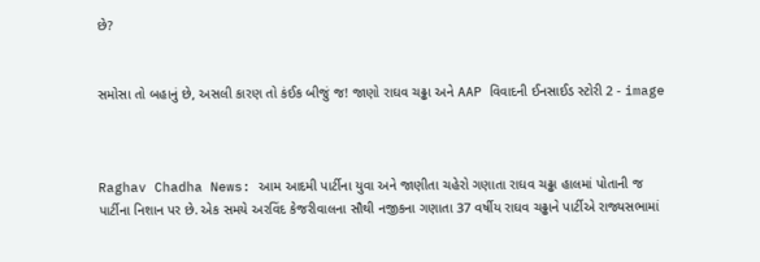છે?


સમોસા તો બહાનું છે, અસલી કારણ તો કંઈક બીજું જ! જાણો રાઘવ ચઢ્ઢા અને AAP વિવાદની ઈનસાઈડ સ્ટોરી 2 - image



Raghav Chadha News: આમ આદમી પાર્ટીના યુવા અને જાણીતા ચહેરો ગણાતા રાઘવ ચઢ્ઢા હાલમાં પોતાની જ પાર્ટીના નિશાન પર છે. એક સમયે અરવિંદ કેજરીવાલના સૌથી નજીકના ગણાતા 37 વર્ષીય રાઘવ ચઢ્ઢાને પાર્ટીએ રાજ્યસભામાં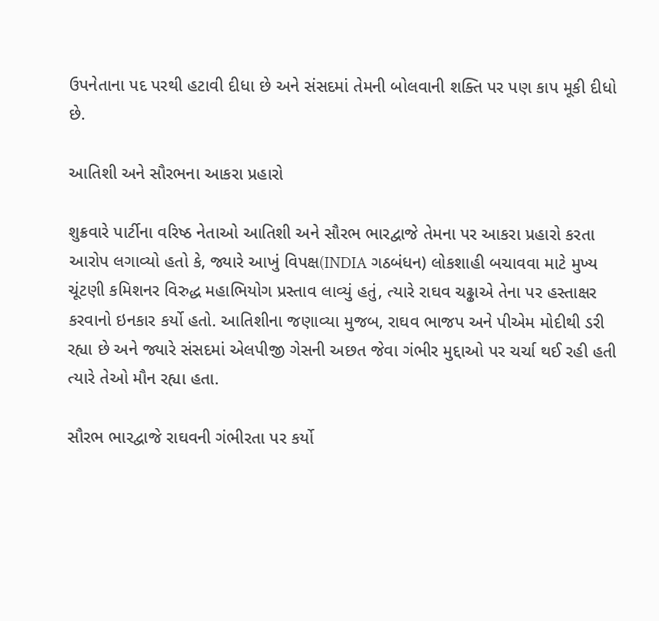ઉપનેતાના પદ પરથી હટાવી દીધા છે અને સંસદમાં તેમની બોલવાની શક્તિ પર પણ કાપ મૂકી દીધો છે.

આતિશી અને સૌરભના આકરા પ્રહારો

શુક્રવારે પાર્ટીના વરિષ્ઠ નેતાઓ આતિશી અને સૌરભ ભારદ્વાજે તેમના પર આકરા પ્રહારો કરતા આરોપ લગાવ્યો હતો કે, જ્યારે આખું વિપક્ષ(INDIA ગઠબંધન) લોકશાહી બચાવવા માટે મુખ્ય ચૂંટણી કમિશનર વિરુદ્ધ મહાભિયોગ પ્રસ્તાવ લાવ્યું હતું, ત્યારે રાઘવ ચઢ્ઢાએ તેના પર હસ્તાક્ષર કરવાનો ઇનકાર કર્યો હતો. આતિશીના જણાવ્યા મુજબ, રાઘવ ભાજપ અને પીએમ મોદીથી ડરી રહ્યા છે અને જ્યારે સંસદમાં એલપીજી ગેસની અછત જેવા ગંભીર મુદ્દાઓ પર ચર્ચા થઈ રહી હતી ત્યારે તેઓ મૌન રહ્યા હતા.

સૌરભ ભારદ્વાજે રાઘવની ગંભીરતા પર કર્યો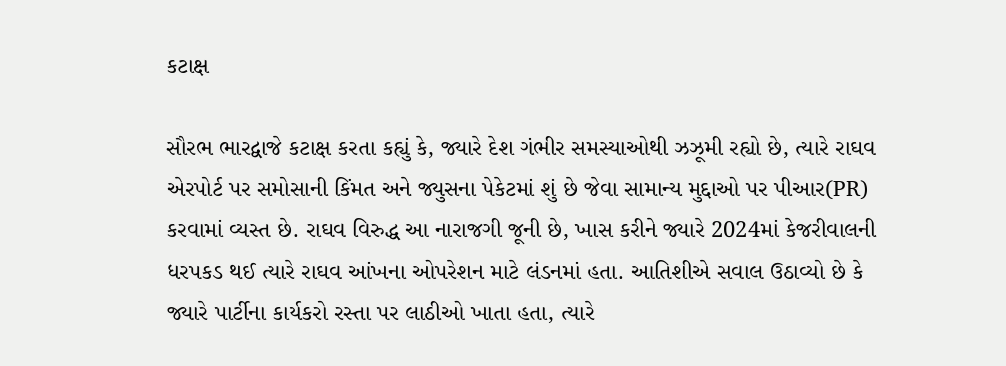કટાક્ષ

સૌરભ ભારદ્વાજે કટાક્ષ કરતા કહ્યું કે, જ્યારે દેશ ગંભીર સમસ્યાઓથી ઝઝૂમી રહ્યો છે, ત્યારે રાઘવ એરપોર્ટ પર સમોસાની કિંમત અને જ્યુસના પેકેટમાં શું છે જેવા સામાન્ય મુદ્દાઓ પર પીઆર(PR) કરવામાં વ્યસ્ત છે. રાઘવ વિરુદ્ધ આ નારાજગી જૂની છે, ખાસ કરીને જ્યારે 2024માં કેજરીવાલની ધરપકડ થઈ ત્યારે રાઘવ આંખના ઓપરેશન માટે લંડનમાં હતા. આતિશીએ સવાલ ઉઠાવ્યો છે કે જ્યારે પાર્ટીના કાર્યકરો રસ્તા પર લાઠીઓ ખાતા હતા, ત્યારે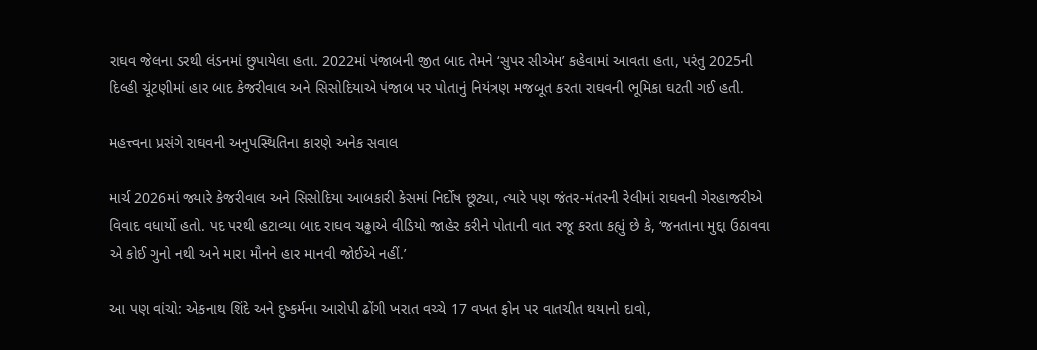રાઘવ જેલના ડરથી લંડનમાં છુપાયેલા હતા. 2022માં પંજાબની જીત બાદ તેમને ‘સુપર સીએમ’ કહેવામાં આવતા હતા, પરંતુ 2025ની દિલ્હી ચૂંટણીમાં હાર બાદ કેજરીવાલ અને સિસોદિયાએ પંજાબ પર પોતાનું નિયંત્રણ મજબૂત કરતા રાઘવની ભૂમિકા ઘટતી ગઈ હતી.

મહત્ત્વના પ્રસંગે રાઘવની અનુપસ્થિતિના કારણે અનેક સવાલ

માર્ચ 2026માં જ્યારે કેજરીવાલ અને સિસોદિયા આબકારી કેસમાં નિર્દોષ છૂટ્યા, ત્યારે પણ જંતર-મંતરની રેલીમાં રાઘવની ગેરહાજરીએ વિવાદ વધાર્યો હતો. પદ પરથી હટાવ્યા બાદ રાઘવ ચઢ્ઢાએ વીડિયો જાહેર કરીને પોતાની વાત રજૂ કરતા કહ્યું છે કે, ‘જનતાના મુદ્દા ઉઠાવવા એ કોઈ ગુનો નથી અને મારા મૌનને હાર માનવી જોઈએ નહીં.’

આ પણ વાંચો: એકનાથ શિંદે અને દુષ્કર્મના આરોપી ઢોંગી ખરાત વચ્ચે 17 વખત ફોન પર વાતચીત થયાનો દાવો,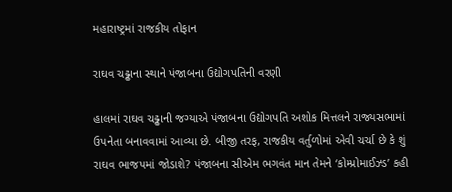મહારાષ્ટ્રમાં રાજકીય તોફાન

રાઘવ ચઢ્ઢાના સ્થાને પંજાબના ઉદ્યોગપતિની વરણી

હાલમાં રાઘવ ચઢ્ઢાની જગ્યાએ પંજાબના ઉદ્યોગપતિ અશોક મિત્તલને રાજ્યસભામાં ઉપનેતા બનાવવામાં આવ્યા છે. બીજી તરફ, રાજકીય વર્તુળોમાં એવી ચર્ચા છે કે શું રાઘવ ભાજપમાં જોડાશે? પંજાબના સીએમ ભગવંત માન તેમને ‘કોમ્પ્રોમાઈઝ્ડ’ કહી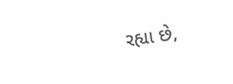રહ્યા છે,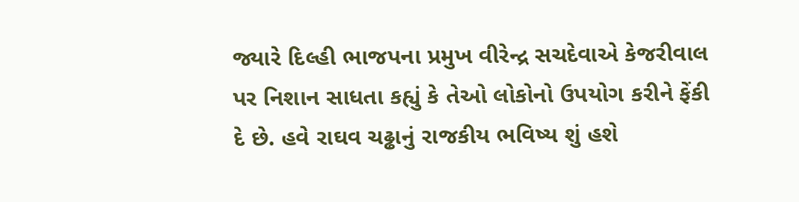જ્યારે દિલ્હી ભાજપના પ્રમુખ વીરેન્દ્ર સચદેવાએ કેજરીવાલ પર નિશાન સાધતા કહ્યું કે તેઓ લોકોનો ઉપયોગ કરીને ફેંકી દે છે. હવે રાઘવ ચઢ્ઢાનું રાજકીય ભવિષ્ય શું હશે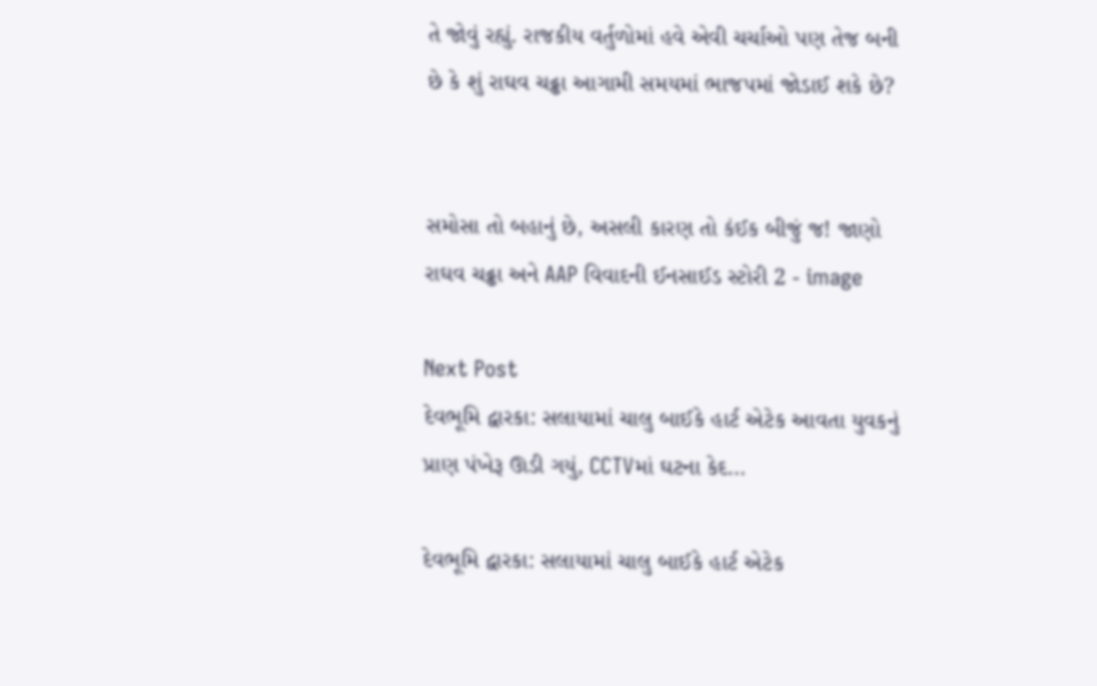તે જોવું રહ્યું. રાજકીય વર્તુળોમાં હવે એવી ચર્ચાઓ પણ તેજ બની છે કે શું રાઘવ ચઢ્ઢા આગામી સમયમાં ભાજપમાં જોડાઈ શકે છે?


સમોસા તો બહાનું છે, અસલી કારણ તો કંઈક બીજું જ! જાણો રાઘવ ચઢ્ઢા અને AAP વિવાદની ઈનસાઈડ સ્ટોરી 2 - image

Next Post
દેવભૂમિ દ્વારકા: સલાયામાં ચાલુ બાઈકે હાર્ટ એટેક આવતા યુવકનું પ્રાણ પંખેરૂ ઊડી ગયું, CCTVમાં ઘટના કેદ…

દેવભૂમિ દ્વારકા: સલાયામાં ચાલુ બાઈકે હાર્ટ એટેક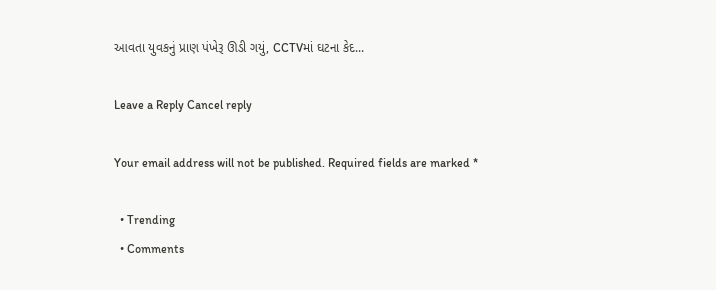આવતા યુવકનું પ્રાણ પંખેરૂ ઊડી ગયું, CCTVમાં ઘટના કેદ...

Leave a Reply Cancel reply

Your email address will not be published. Required fields are marked *

  • Trending
  • Comments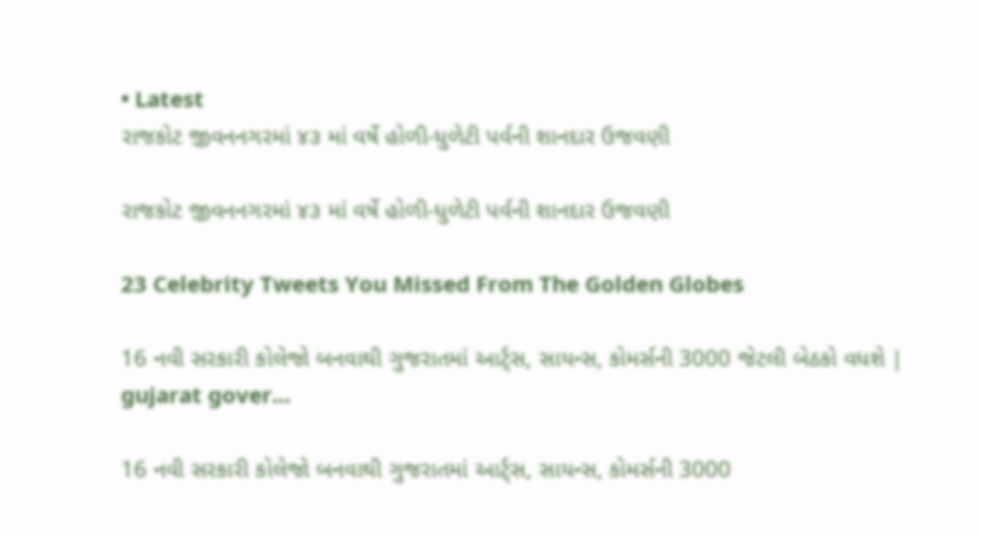• Latest
રાજકોટ જીવનનગરમાં ૪૩ માં વર્ષે હોળી-ધુળેટી પર્વની શાનદાર ઉજવણી

રાજકોટ જીવનનગરમાં ૪૩ માં વર્ષે હોળી-ધુળેટી પર્વની શાનદાર ઉજવણી

23 Celebrity Tweets You Missed From The Golden Globes

16 નવી સરકારી કોલેજો બનવાથી ગુજરાતમાં આર્ટ્સ, સાયન્સ, કોમર્સની 3000 જેટલી બેઠકો વધશે | gujarat gover…

16 નવી સરકારી કોલેજો બનવાથી ગુજરાતમાં આર્ટ્સ, સાયન્સ, કોમર્સની 3000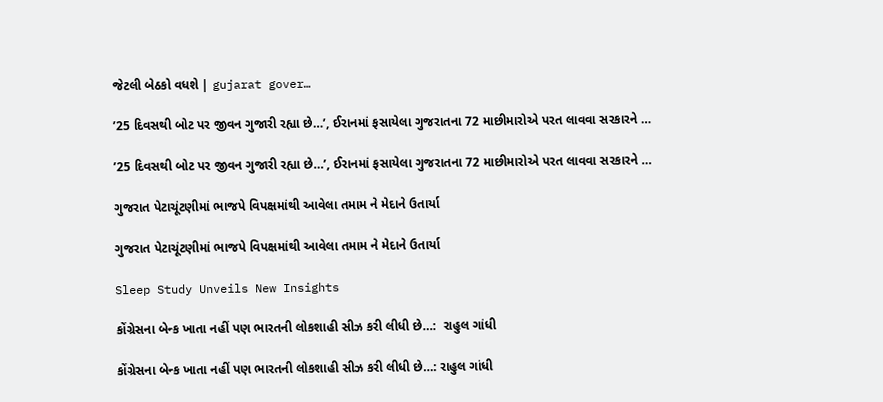જેટલી બેઠકો વધશે | gujarat gover…

’25 દિવસથી બોટ પર જીવન ગુજારી રહ્યા છે…’, ઈરાનમાં ફસાયેલા ગુજરાતના 72 માછીમારોએ પરત લાવવા સરકારને …

’25 દિવસથી બોટ પર જીવન ગુજારી રહ્યા છે…’, ઈરાનમાં ફસાયેલા ગુજરાતના 72 માછીમારોએ પરત લાવવા સરકારને …

ગુજરાત પેટાચૂંટણીમાં ભાજપે વિપક્ષમાંથી આવેલા તમામ ને મેદાને ઉતાર્યા

ગુજરાત પેટાચૂંટણીમાં ભાજપે વિપક્ષમાંથી આવેલા તમામ ને મેદાને ઉતાર્યા

Sleep Study Unveils New Insights

કોંગ્રેસના બેન્ક ખાતા નહીં પણ ભારતની લોકશાહી સીઝ કરી લીધી છે…:  રાહુલ ગાંધી

કોંગ્રેસના બેન્ક ખાતા નહીં પણ ભારતની લોકશાહી સીઝ કરી લીધી છે…: રાહુલ ગાંધી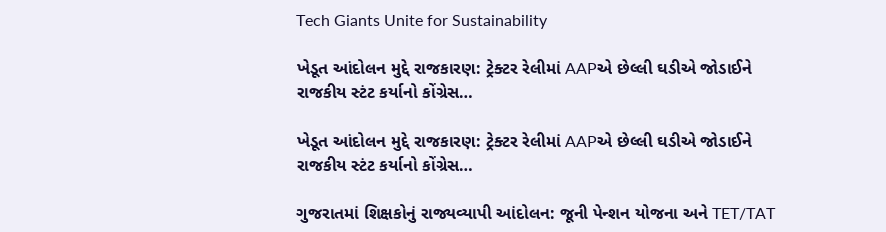Tech Giants Unite for Sustainability

ખેડૂત આંદોલન મુદ્દે રાજકારણ: ટ્રેક્ટર રેલીમાં AAPએ છેલ્લી ઘડીએ જોડાઈને રાજકીય સ્ટંટ કર્યાનો કોંગ્રેસ…

ખેડૂત આંદોલન મુદ્દે રાજકારણ: ટ્રેક્ટર રેલીમાં AAPએ છેલ્લી ઘડીએ જોડાઈને રાજકીય સ્ટંટ કર્યાનો કોંગ્રેસ…

ગુજરાતમાં શિક્ષકોનું રાજ્યવ્યાપી આંદોલન: જૂની પેન્શન યોજના અને TET/TAT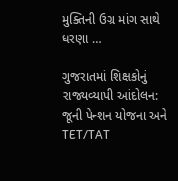મુક્તિની ઉગ્ર માંગ સાથે ધરણા …

ગુજરાતમાં શિક્ષકોનું રાજ્યવ્યાપી આંદોલન: જૂની પેન્શન યોજના અને TET/TAT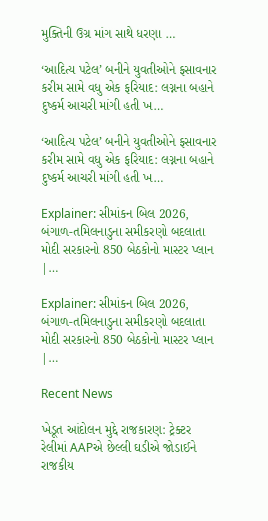મુક્તિની ઉગ્ર માંગ સાથે ધરણા …

‘આદિત્ય પટેલ’ બનીને યુવતીઓને ફસાવનાર કરીમ સામે વધુ એક ફરિયાદ: લગ્નના બહાને દુષ્કર્મ આચરી માંગી હતી ખ…

‘આદિત્ય પટેલ’ બનીને યુવતીઓને ફસાવનાર કરીમ સામે વધુ એક ફરિયાદ: લગ્નના બહાને દુષ્કર્મ આચરી માંગી હતી ખ…

Explainer: સીમાંકન બિલ 2026, બંગાળ-તમિલનાડુના સમીકરણો બદલાતા મોદી સરકારનો 850 બેઠકોનો માસ્ટર પ્લાન |…

Explainer: સીમાંકન બિલ 2026, બંગાળ-તમિલનાડુના સમીકરણો બદલાતા મોદી સરકારનો 850 બેઠકોનો માસ્ટર પ્લાન |…

Recent News

ખેડૂત આંદોલન મુદ્દે રાજકારણ: ટ્રેક્ટર રેલીમાં AAPએ છેલ્લી ઘડીએ જોડાઈને રાજકીય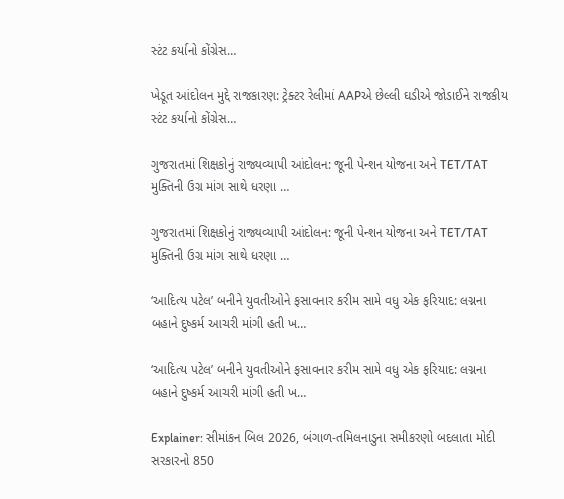સ્ટંટ કર્યાનો કોંગ્રેસ…

ખેડૂત આંદોલન મુદ્દે રાજકારણ: ટ્રેક્ટર રેલીમાં AAPએ છેલ્લી ઘડીએ જોડાઈને રાજકીય સ્ટંટ કર્યાનો કોંગ્રેસ…

ગુજરાતમાં શિક્ષકોનું રાજ્યવ્યાપી આંદોલન: જૂની પેન્શન યોજના અને TET/TAT મુક્તિની ઉગ્ર માંગ સાથે ધરણા …

ગુજરાતમાં શિક્ષકોનું રાજ્યવ્યાપી આંદોલન: જૂની પેન્શન યોજના અને TET/TAT મુક્તિની ઉગ્ર માંગ સાથે ધરણા …

‘આદિત્ય પટેલ’ બનીને યુવતીઓને ફસાવનાર કરીમ સામે વધુ એક ફરિયાદ: લગ્નના બહાને દુષ્કર્મ આચરી માંગી હતી ખ…

‘આદિત્ય પટેલ’ બનીને યુવતીઓને ફસાવનાર કરીમ સામે વધુ એક ફરિયાદ: લગ્નના બહાને દુષ્કર્મ આચરી માંગી હતી ખ…

Explainer: સીમાંકન બિલ 2026, બંગાળ-તમિલનાડુના સમીકરણો બદલાતા મોદી સરકારનો 850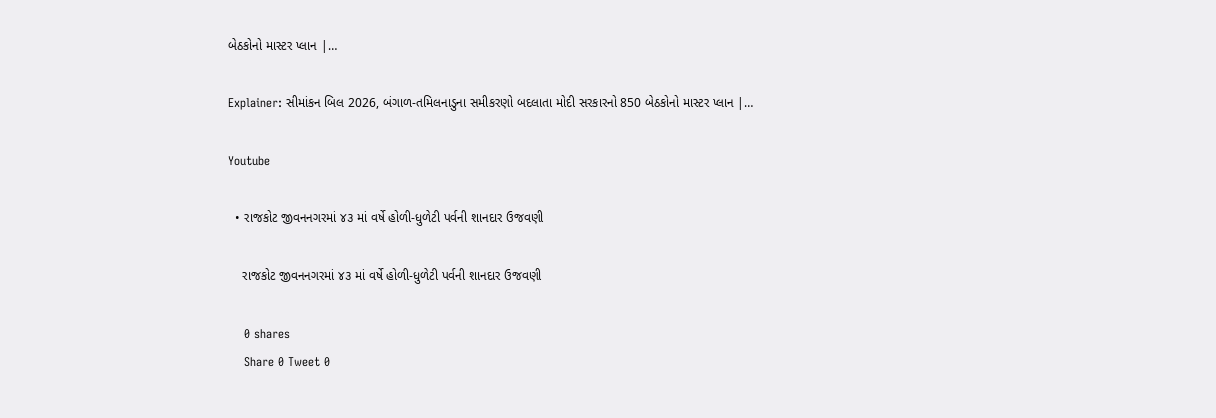બેઠકોનો માસ્ટર પ્લાન |…

Explainer: સીમાંકન બિલ 2026, બંગાળ-તમિલનાડુના સમીકરણો બદલાતા મોદી સરકારનો 850 બેઠકોનો માસ્ટર પ્લાન |…

Youtube

  • રાજકોટ જીવનનગરમાં ૪૩ માં વર્ષે હોળી-ધુળેટી પર્વની શાનદાર ઉજવણી

    રાજકોટ જીવનનગરમાં ૪૩ માં વર્ષે હોળી-ધુળેટી પર્વની શાનદાર ઉજવણી

    0 shares
    Share 0 Tweet 0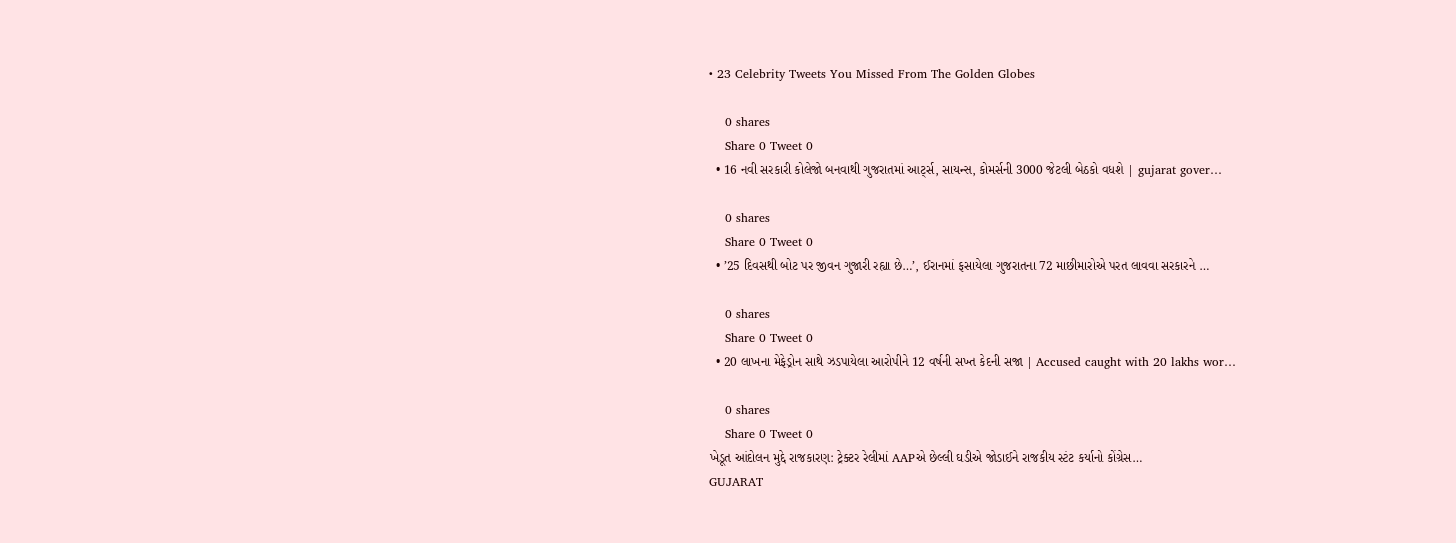• 23 Celebrity Tweets You Missed From The Golden Globes

    0 shares
    Share 0 Tweet 0
  • 16 નવી સરકારી કોલેજો બનવાથી ગુજરાતમાં આર્ટ્સ, સાયન્સ, કોમર્સની 3000 જેટલી બેઠકો વધશે | gujarat gover…

    0 shares
    Share 0 Tweet 0
  • ’25 દિવસથી બોટ પર જીવન ગુજારી રહ્યા છે…’, ઈરાનમાં ફસાયેલા ગુજરાતના 72 માછીમારોએ પરત લાવવા સરકારને …

    0 shares
    Share 0 Tweet 0
  • 20 લાખના મેફેડ્રોન સાથે ઝડપાયેલા આરોપીને 12 વર્ષની સખ્ત કેદની સજા | Accused caught with 20 lakhs wor…

    0 shares
    Share 0 Tweet 0
ખેડૂત આંદોલન મુદ્દે રાજકારણ: ટ્રેક્ટર રેલીમાં AAPએ છેલ્લી ઘડીએ જોડાઈને રાજકીય સ્ટંટ કર્યાનો કોંગ્રેસ…
GUJARAT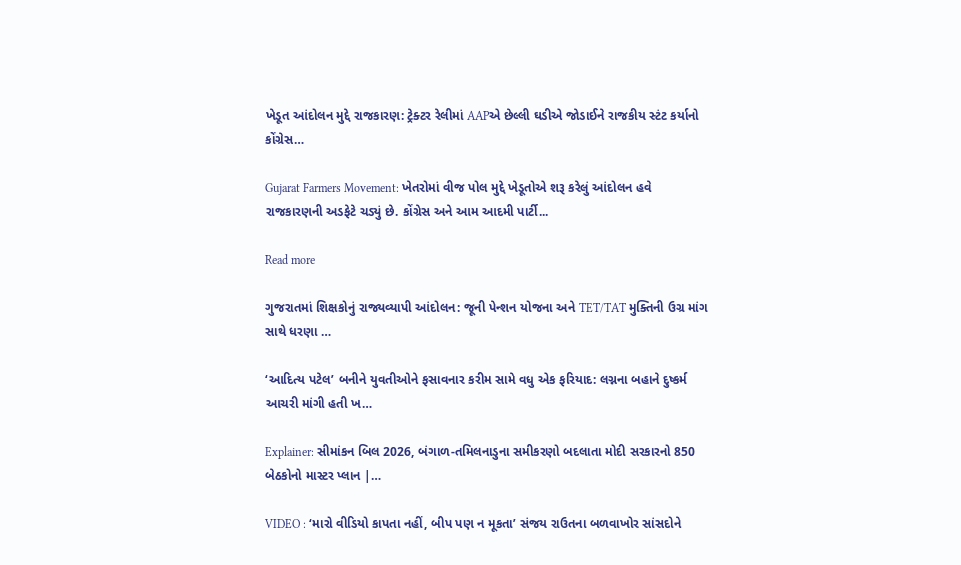ખેડૂત આંદોલન મુદ્દે રાજકારણ: ટ્રેક્ટર રેલીમાં AAPએ છેલ્લી ઘડીએ જોડાઈને રાજકીય સ્ટંટ કર્યાનો કોંગ્રેસ…

Gujarat Farmers Movement: ખેતરોમાં વીજ પોલ મુદ્દે ખેડૂતોએ શરૂ કરેલું આંદોલન હવે રાજકારણની અડફેટે ચડ્યું છે. કોંગ્રેસ અને આમ આદમી પાર્ટી...

Read more

ગુજરાતમાં શિક્ષકોનું રાજ્યવ્યાપી આંદોલન: જૂની પેન્શન યોજના અને TET/TAT મુક્તિની ઉગ્ર માંગ સાથે ધરણા …

‘આદિત્ય પટેલ’ બનીને યુવતીઓને ફસાવનાર કરીમ સામે વધુ એક ફરિયાદ: લગ્નના બહાને દુષ્કર્મ આચરી માંગી હતી ખ…

Explainer: સીમાંકન બિલ 2026, બંગાળ-તમિલનાડુના સમીકરણો બદલાતા મોદી સરકારનો 850 બેઠકોનો માસ્ટર પ્લાન |…

VIDEO : ‘મારો વીડિયો કાપતા નહીં, બીપ પણ ન મૂકતા’ સંજય રાઉતના બળવાખોર સાંસદોને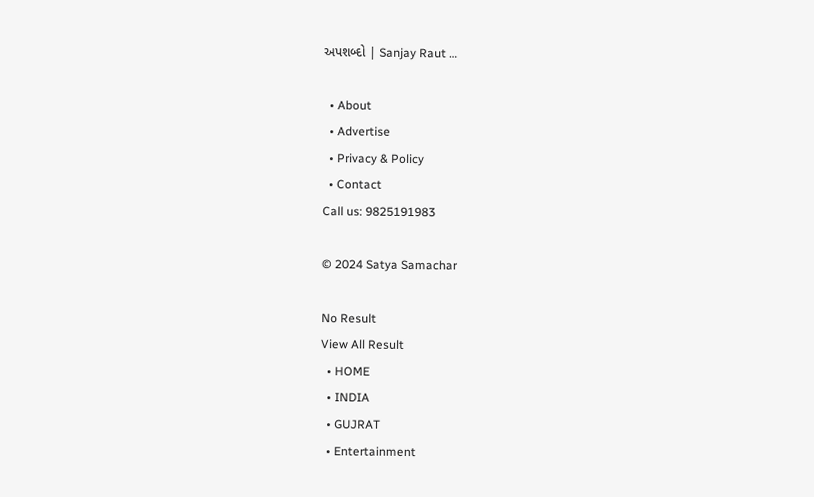અપશબ્દો | Sanjay Raut …

  • About
  • Advertise
  • Privacy & Policy
  • Contact
Call us: 9825191983

© 2024 Satya Samachar

No Result
View All Result
  • HOME
  • INDIA
  • GUJRAT
  • Entertainment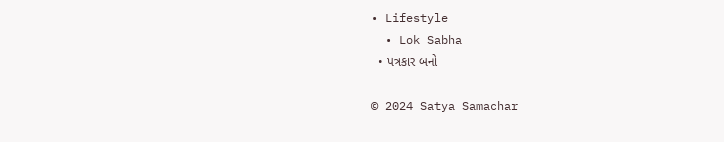• Lifestyle
  • Lok Sabha
  • પત્રકાર બનો

© 2024 Satya Samachar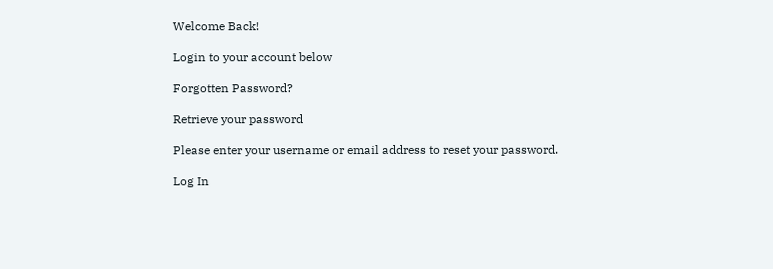Welcome Back!

Login to your account below

Forgotten Password?

Retrieve your password

Please enter your username or email address to reset your password.

Log In